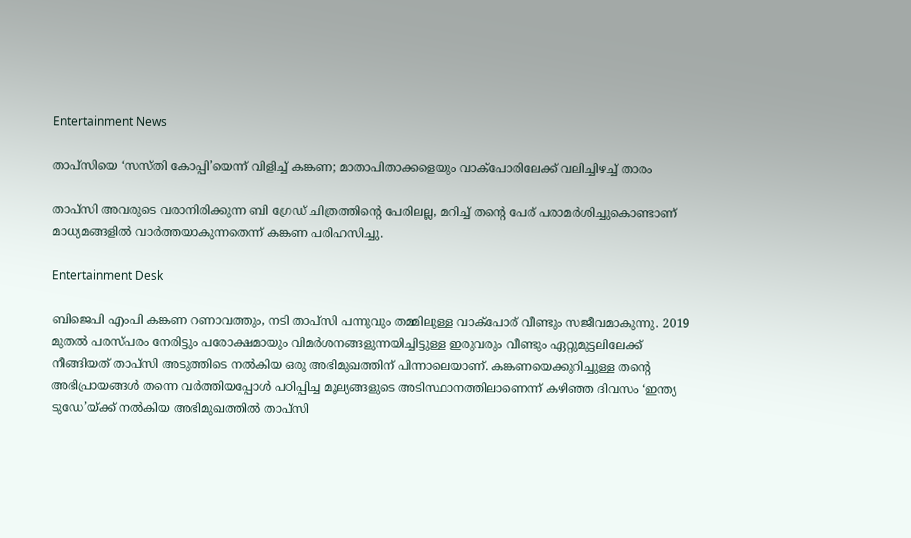Entertainment News

താപ്സിയെ ‌‘സസ്തി കോപ്പി’യെന്ന് വിളിച്ച് കങ്കണ; മാതാപിതാക്കളെയും വാക്‌പോരിലേക്ക് വലിച്ചിഴച്ച് താരം

താപ്സി അവരുടെ വരാനിരിക്കുന്ന ബി ഗ്രേഡ് ചിത്രത്തിന്റെ പേരിലല്ല, മറിച്ച് തന്റെ പേര് പരാമർശിച്ചുകൊണ്ടാണ് മാധ്യമങ്ങളിൽ വാർത്തയാകുന്നതെന്ന് കങ്കണ പരിഹസിച്ചു.

Entertainment Desk

ബിജെപി എംപി കങ്കണ റണാവത്തും, നടി താപ്സി പന്നുവും തമ്മിലുള്ള വാക്‌പോര് വീണ്ടും സജീവമാകുന്നു. 2019 മുതൽ പരസ്പരം നേരിട്ടും പരോക്ഷമായും വിമർശനങ്ങളുന്നയിച്ചിട്ടുള്ള ഇരുവരും വീണ്ടും ഏറ്റുമുട്ടലിലേക്ക് നീങ്ങിയത് താപ്സി അടുത്തിടെ നൽകിയ ഒരു അഭിമുഖത്തിന് പിന്നാലെയാണ്. കങ്കണയെക്കുറിച്ചുള്ള തന്റെ അഭിപ്രായങ്ങൾ തന്നെ വർത്തിയപ്പോൾ പഠിപ്പിച്ച മൂല്യങ്ങളുടെ അടിസ്ഥാനത്തിലാണെന്ന് കഴിഞ്ഞ ദിവസം ‘ഇന്ത്യ ടുഡേ’യ്ക്ക് നൽകിയ അഭിമുഖത്തിൽ താപ്സി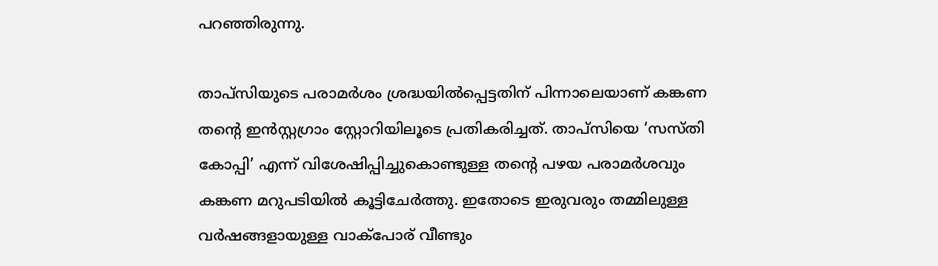പറഞ്ഞിരുന്നു.

താപ്സിയുടെ പരാമർശം ശ്രദ്ധയിൽപ്പെട്ടതിന് പിന്നാലെയാണ് കങ്കണ തന്റെ ഇൻസ്റ്റഗ്രാം സ്റ്റോറിയിലൂടെ പ്രതികരിച്ചത്. താപ്സിയെ ‘സസ്തി കോപ്പി’ എന്ന് വിശേഷിപ്പിച്ചുകൊണ്ടുള്ള തന്റെ പഴയ പരാമർശവും കങ്കണ മറുപടിയിൽ കൂട്ടിചേർത്തു. ഇതോടെ ഇരുവരും തമ്മിലുള്ള വർഷങ്ങളായുള്ള വാക്‌പോര് വീണ്ടും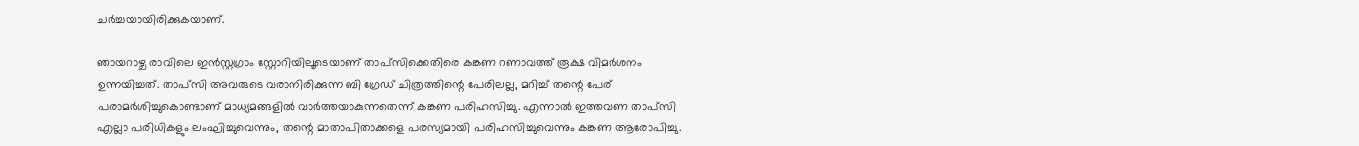ചർച്ചയായിരിക്കുകയാണ്.

ഞായറാഴ്ച രാവിലെ ഇൻസ്റ്റഗ്രാം സ്റ്റോറിയിലൂടെയാണ് താപ്സിക്കെതിരെ കങ്കണ റണാവത്ത് രൂക്ഷ വിമർശനം ഉന്നയിച്ചത്. താപ്സി അവരുടെ വരാനിരിക്കുന്ന ബി ഗ്രേഡ് ചിത്രത്തിന്റെ പേരിലല്ല, മറിച്ച് തന്റെ പേര് പരാമർശിച്ചുകൊണ്ടാണ് മാധ്യമങ്ങളിൽ വാർത്തയാകുന്നതെന്ന് കങ്കണ പരിഹസിച്ചു. എന്നാൽ ഇത്തവണ താപ്സി എല്ലാ പരിധികളും ലംഘിച്ചുവെന്നും, തന്റെ മാതാപിതാക്കളെ പരസ്യമായി പരിഹസിച്ചുവെന്നും കങ്കണ ആരോപിച്ചു.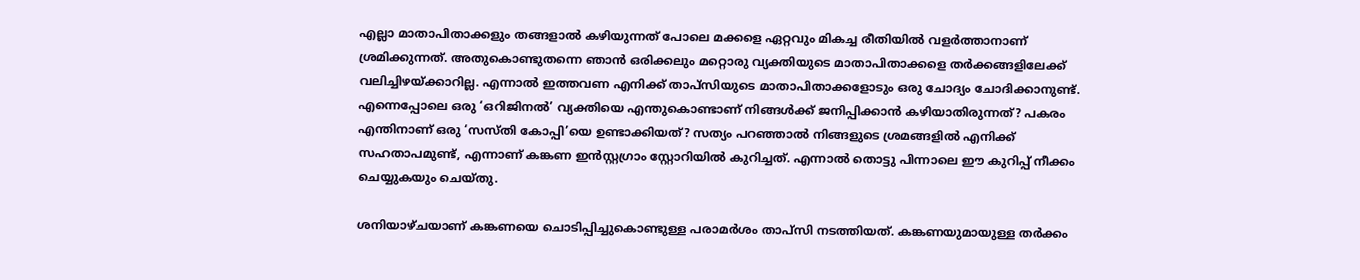എല്ലാ മാതാപിതാക്കളും തങ്ങളാൽ കഴിയുന്നത് പോലെ മക്കളെ ഏറ്റവും മികച്ച രീതിയിൽ വളർത്താനാണ് ശ്രമിക്കുന്നത്. അതുകൊണ്ടുതന്നെ ഞാൻ ഒരിക്കലും മറ്റൊരു വ്യക്തിയുടെ മാതാപിതാക്കളെ തർക്കങ്ങളിലേക്ക് വലിച്ചിഴയ്ക്കാറില്ല. എന്നാൽ ഇത്തവണ എനിക്ക് താപ്സിയുടെ മാതാപിതാക്കളോടും ഒരു ചോദ്യം ചോദിക്കാനുണ്ട്. എന്നെപ്പോലെ ഒരു ‘ഒറിജിനൽ’ വ്യക്തിയെ എന്തുകൊണ്ടാണ് നിങ്ങൾക്ക് ജനിപ്പിക്കാൻ കഴിയാതിരുന്നത്? പകരം എന്തിനാണ് ഒരു ‘സസ്തി കോപ്പി’യെ ഉണ്ടാക്കിയത്? സത്യം പറഞ്ഞാൽ നിങ്ങളുടെ ശ്രമങ്ങളിൽ എനിക്ക് സഹതാപമുണ്ട്, എന്നാണ് കങ്കണ ഇൻസ്റ്റഗ്രാം സ്റ്റോറിയിൽ കുറിച്ചത്. എന്നാൽ തൊട്ടു പിന്നാലെ ഈ കുറിപ്പ് നീക്കം ചെയ്യുകയും ചെയ്തു.

ശനിയാഴ്ചയാണ് കങ്കണയെ ചൊടിപ്പിച്ചുകൊണ്ടുള്ള പരാമർശം താപ്സി നടത്തിയത്. കങ്കണയുമായുള്ള തർക്കം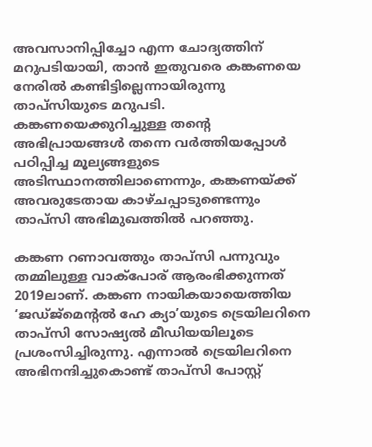അവസാനിപ്പിച്ചോ എന്ന ചോദ്യത്തിന് മറുപടിയായി, താൻ ഇതുവരെ കങ്കണയെ നേരിൽ കണ്ടിട്ടില്ലെന്നായിരുന്നു താപ്സിയുടെ മറുപടി. കങ്കണയെക്കുറിച്ചുള്ള തന്റെ അഭിപ്രായങ്ങൾ തന്നെ വർത്തിയപ്പോൾ പഠിപ്പിച്ച മൂല്യങ്ങളുടെ അടിസ്ഥാനത്തിലാണെന്നും, കങ്കണയ്ക്ക് അവരുടേതായ കാഴ്ചപ്പാടുണ്ടെന്നും താപ്സി അഭിമുഖത്തിൽ പറഞ്ഞു.

കങ്കണ റണാവത്തും താപ്സി പന്നുവും തമ്മിലുള്ള വാക്‌പോര് ആരംഭിക്കുന്നത് 2019ലാണ്. കങ്കണ നായികയായെത്തിയ ‘ജഡ്ജ്മെന്റൽ ഹേ ക്യാ’യുടെ ട്രെയിലറിനെ താപ്സി സോഷ്യൽ മീഡിയയിലൂടെ പ്രശംസിച്ചിരുന്നു. എന്നാൽ ട്രെയിലറിനെ അഭിനന്ദിച്ചുകൊണ്ട് താപ്സി പോസ്റ്റ്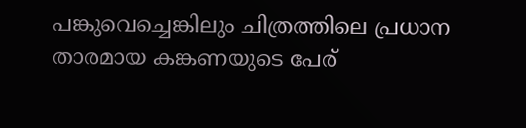പങ്കുവെച്ചെങ്കിലും ചിത്രത്തിലെ പ്രധാന താരമായ കങ്കണയുടെ പേര്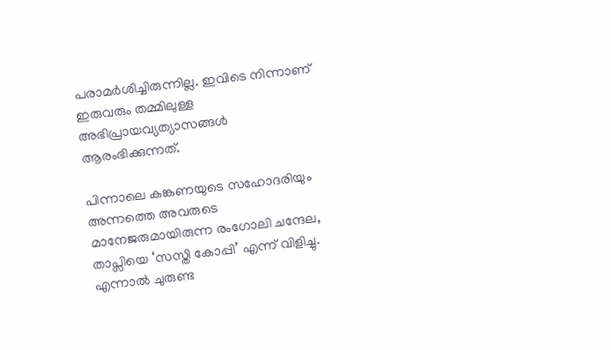പരാമർശിച്ചിരുന്നില്ല. ഇവിടെ നിന്നാണ് ഇരുവരും തമ്മിലുള്ള അഭിപ്രായവ്യത്യാസങ്ങൾ ആരംഭിക്കുന്നത്.

പിന്നാലെ കങ്കണയുടെ സഹോദരിയും അന്നത്തെ അവരുടെ മാനേജരുമായിരുന്ന രംഗോലി ചന്ദേല, താപ്സിയെ ‘സസ്തി കോപ്പി’ എന്ന് വിളിച്ചു. എന്നാൽ ചുരുണ്ട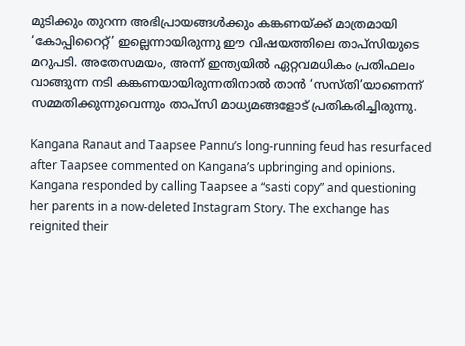മുടിക്കും തുറന്ന അഭിപ്രായങ്ങൾക്കും കങ്കണയ്ക്ക് മാത്രമായി ‘കോപ്പിറൈറ്റ്’ ഇല്ലെന്നായിരുന്നു ഈ വിഷയത്തിലെ താപ്സിയുടെ മറുപടി. അതേസമയം, അന്ന് ഇന്ത്യയിൽ ഏറ്റവമധികം പ്രതിഫലം വാങ്ങുന്ന നടി കങ്കണയായിരുന്നതിനാൽ താൻ ‘സസ്തി’യാണെന്ന് സമ്മതിക്കുന്നുവെന്നും താപ്സി മാധ്യമങ്ങളോട് പ്രതികരിച്ചിരുന്നു.

Kangana Ranaut and Taapsee Pannu’s long-running feud has resurfaced after Taapsee commented on Kangana’s upbringing and opinions. Kangana responded by calling Taapsee a “sasti copy” and questioning her parents in a now-deleted Instagram Story. The exchange has reignited their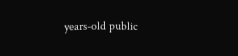years-old public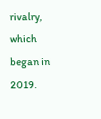rivalry, which began in 2019.